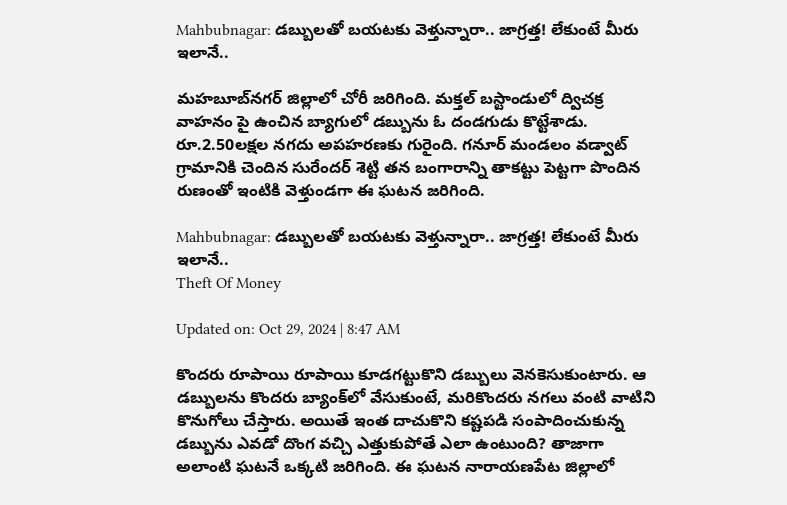Mahbubnagar: డబ్బులతో బయటకు వెళ్తున్నారా.. జాగ్రత్త! లేకుంటే మీరు ఇలానే..

మహబూబ్‌నగర్ జిల్లాలో చోరీ జరిగింది. మక్తల్ బస్టాండులో ద్విచక్ర వాహనం పై ఉంచిన బ్యాగులో డబ్బును ఓ దండగుడు కొట్టేశాడు. రూ.2.50లక్షల నగదు అపహరణకు గురైంది. గనూర్ మండలం వడ్వాట్ గ్రామానికి చెందిన సురేందర్ శెట్టి తన బంగారాన్ని తాకట్టు పెట్టగా పొందిన రుణంతో ఇంటికి వెళ్తుండగా ఈ ఘటన జరిగింది.

Mahbubnagar: డబ్బులతో బయటకు వెళ్తున్నారా.. జాగ్రత్త! లేకుంటే మీరు ఇలానే..
Theft Of Money

Updated on: Oct 29, 2024 | 8:47 AM

కొందరు రూపాయి రూపాయి కూడగట్టుకొని డబ్బులు వెనకెసుకుంటారు. ఆ డబ్బులను కొందరు బ్యాంక్‌లో వేసుకుంటే, మరికొందరు నగలు వంటి వాటిని కొనుగోలు చేస్తారు. అయితే ఇంత దాచుకొని కష్టపడి సంపాదించుకున్న డబ్బును ఎవడో దొంగ వచ్చి ఎత్తుకుపోతే ఎలా ఉంటుంది? తాజాగా అలాంటి ఘటనే ఒక్కటి జరిగింది. ఈ ఘటన నారాయణపేట జిల్లాలో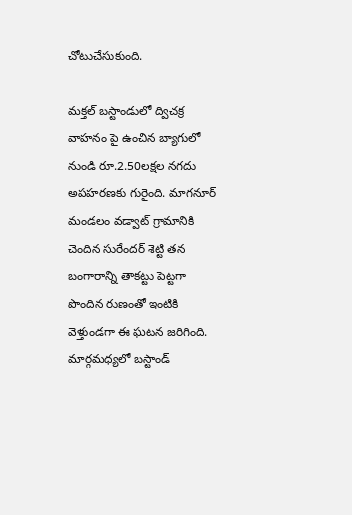చోటుచేసుకుంది.

మక్తల్ బస్టాండులో ద్విచక్ర వాహనం పై ఉంచిన బ్యాగులో నుండి రూ.2.50లక్షల నగదు అపహరణకు గురైంది. మాగనూర్ మండలం వడ్వాట్ గ్రామానికి చెందిన సురేందర్ శెట్టి తన బంగారాన్ని తాకట్టు పెట్టగా పొందిన రుణంతో ఇంటికి వెళ్తుండగా ఈ ఘటన జరిగింది. మార్గమధ్యలో బస్టాండ్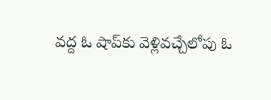వద్ద ఓ షాప్‌కు వెళ్లివచ్చేలోపు ఓ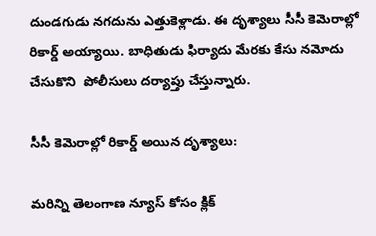దుండగుడు నగదును ఎత్తుకెళ్లాడు. ఈ దృశ్యాలు సీసీ కెమెరాల్లో రికార్డ్ అయ్యాయి. బాధితుడు ఫిర్యాదు మేరకు కేసు నమోదు చేసుకొని  పోలీసులు దర్యాప్తు చేస్తున్నారు.

సీసీ కెమెరాల్లో రికార్డ్ అయిన దృశ్యాలు:

మరిన్ని తెలంగాణ న్యూస్ కోసం క్లిక్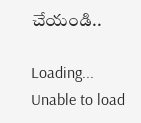చేయండి..

Loading...
Unable to load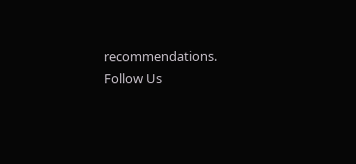recommendations.
Follow Us